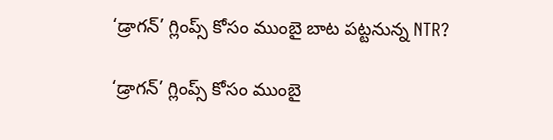‘డ్రాగన్’ గ్లింప్స్ కోసం ముంబై బాట పట్టనున్న NTR?

‘డ్రాగన్’ గ్లింప్స్ కోసం ముంబై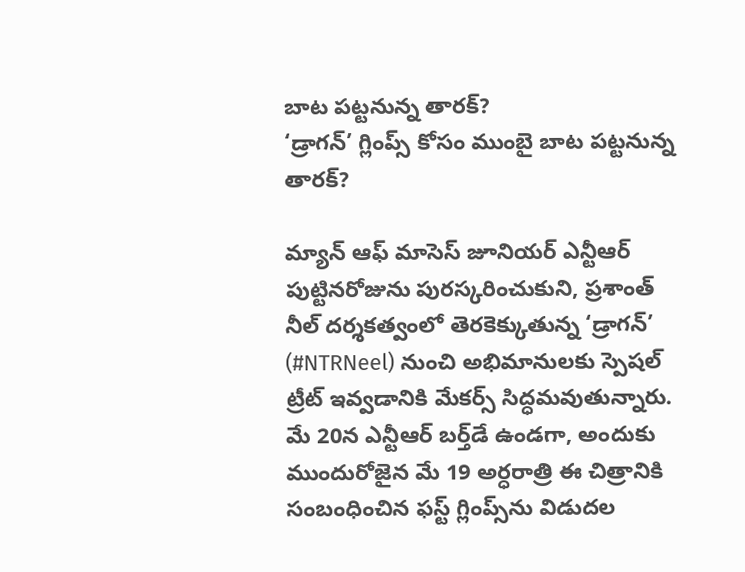బాట పట్టనున్న తారక్?
‘డ్రాగన్’ గ్లింప్స్ కోసం ముంబై బాట పట్టనున్న తారక్?

మ్యాన్ ఆఫ్ మాసెస్ జూనియర్ ఎన్టీఆర్ పుట్టినరోజును పురస్కరించుకుని, ప్రశాంత్ నీల్ దర్శకత్వంలో తెరకెక్కుతున్న ‘డ్రాగన్’ (#NTRNeel) నుంచి అభిమానులకు స్పెషల్ ట్రీట్ ఇవ్వడానికి మేకర్స్ సిద్ధమవుతున్నారు. మే 20న ఎన్టీఆర్ బర్త్‌డే ఉండగా, అందుకు ముందురోజైన మే 19 అర్ధరాత్రి ఈ చిత్రానికి సంబంధించిన ఫస్ట్ గ్లింప్స్‌ను విడుదల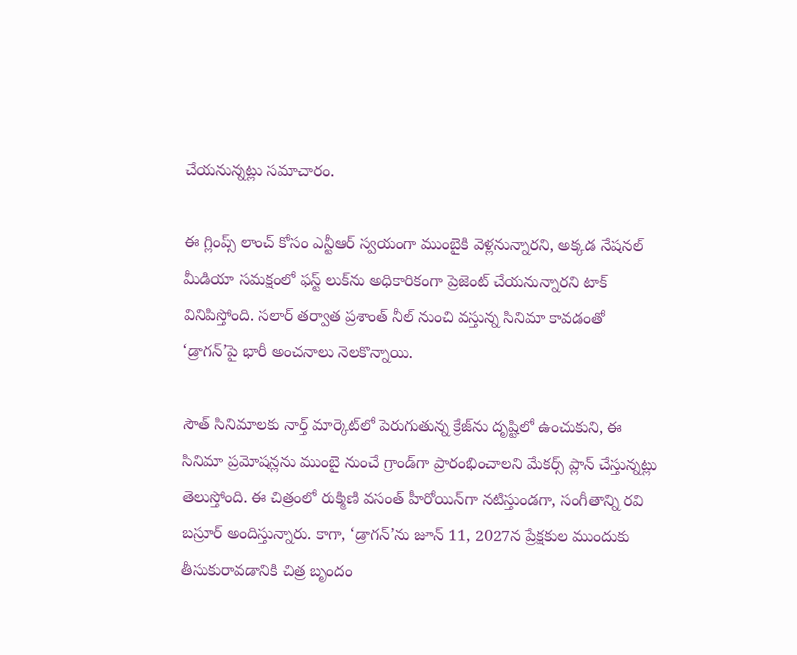చేయనున్నట్లు సమాచారం.

ఈ గ్లింప్స్ లాంచ్ కోసం ఎన్టీఆర్ స్వయంగా ముంబైకి వెళ్లనున్నారని, అక్కడ నేషనల్ మీడియా సమక్షంలో ఫస్ట్ లుక్‌ను అధికారికంగా ప్రెజెంట్ చేయనున్నారని టాక్ వినిపిస్తోంది. సలార్ తర్వాత ప్రశాంత్ నీల్ నుంచి వస్తున్న సినిమా కావడంతో ‘డ్రాగన్’పై భారీ అంచనాలు నెలకొన్నాయి.

సౌత్ సినిమాలకు నార్త్ మార్కెట్‌లో పెరుగుతున్న క్రేజ్‌ను దృష్టిలో ఉంచుకుని, ఈ సినిమా ప్రమోషన్లను ముంబై నుంచే గ్రాండ్‌గా ప్రారంభించాలని మేకర్స్ ప్లాన్ చేస్తున్నట్లు తెలుస్తోంది. ఈ చిత్రంలో రుక్మిణి వసంత్ హీరోయిన్‌గా నటిస్తుండగా, సంగీతాన్ని రవి బస్రూర్ అందిస్తున్నారు. కాగా, ‘డ్రాగన్’ను జూన్ 11, 2027న ప్రేక్షకుల ముందుకు తీసుకురావడానికి చిత్ర బృందం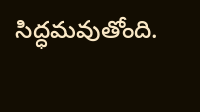సిద్ధమవుతోంది.